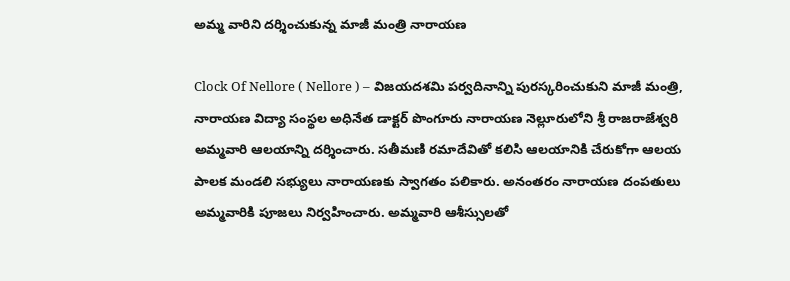అమ్మ వారిని దర్శించుకున్న మాజీ మంత్రి నారాయణ

Clock Of Nellore ( Nellore ) – విజయదశమి పర్వదినాన్ని పురస్కరించుకుని మాజీ మంత్రి, నారాయణ విద్యా సంస్థల అధినేత డాక్టర్ పొంగూరు నారాయణ నెల్లూరులోని శ్రీ రాజరాజేశ్వరి అమ్మవారి ఆలయాన్ని దర్శించారు. సతీమణి రమాదేవితో కలిసి ఆలయానికి చేరుకోగా ఆలయ పాలక మండలి సభ్యులు నారాయణకు స్వాగతం పలికారు. అనంతరం నారాయణ దంపతులు అమ్మవారికి పూజలు నిర్వహించారు. అమ్మవారి ఆశీస్సులతో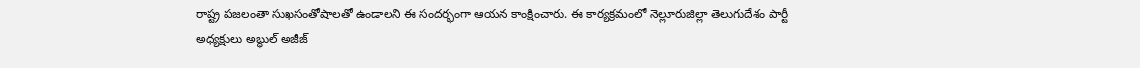రాష్ట్ర పజలంతా సుఖసంతోషాలతో ఉండాలని ఈ సందర్భంగా ఆయన కాంక్షించారు. ఈ కార్యక్రమంలో నెల్లూరుజిల్లా తెలుగుదేశం పార్టీ అధ్యక్షులు అబ్ధుల్ అజీజ్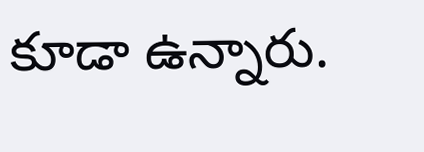కూడా ఉన్నారు.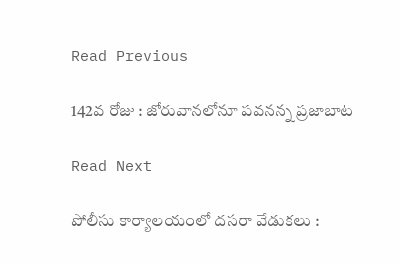Read Previous

142వ రోజు : జోరువానలోనూ పవనన్న ప్రజాబాట

Read Next

పోలీసు కార్యాలయంలో దసరా వేడుకలు :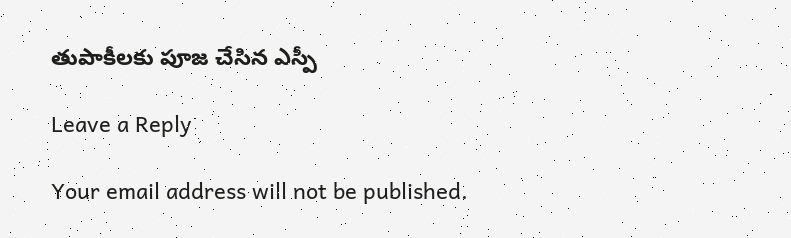తుపాకీలకు పూజ చేసిన ఎస్పీ

Leave a Reply

Your email address will not be published.